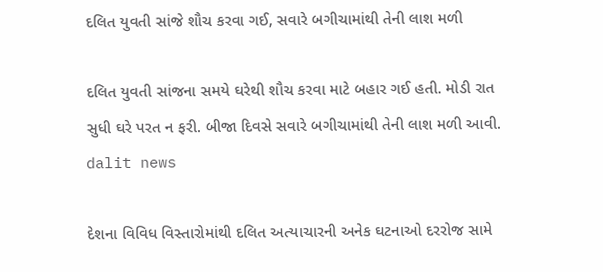દલિત યુવતી સાંજે શૌચ કરવા ગઈ, સવારે બગીચામાંથી તેની લાશ મળી

દલિત યુવતી સાંજના સમયે ઘરેથી શૌચ કરવા માટે બહાર ગઈ હતી. મોડી રાત સુધી ઘરે પરત ન ફરી. બીજા દિવસે સવારે બગીચામાંથી તેની લાશ મળી આવી.
dalit news

દેશના વિવિધ વિસ્તારોમાંથી દલિત અત્યાચારની અનેક ઘટનાઓ દરરોજ સામે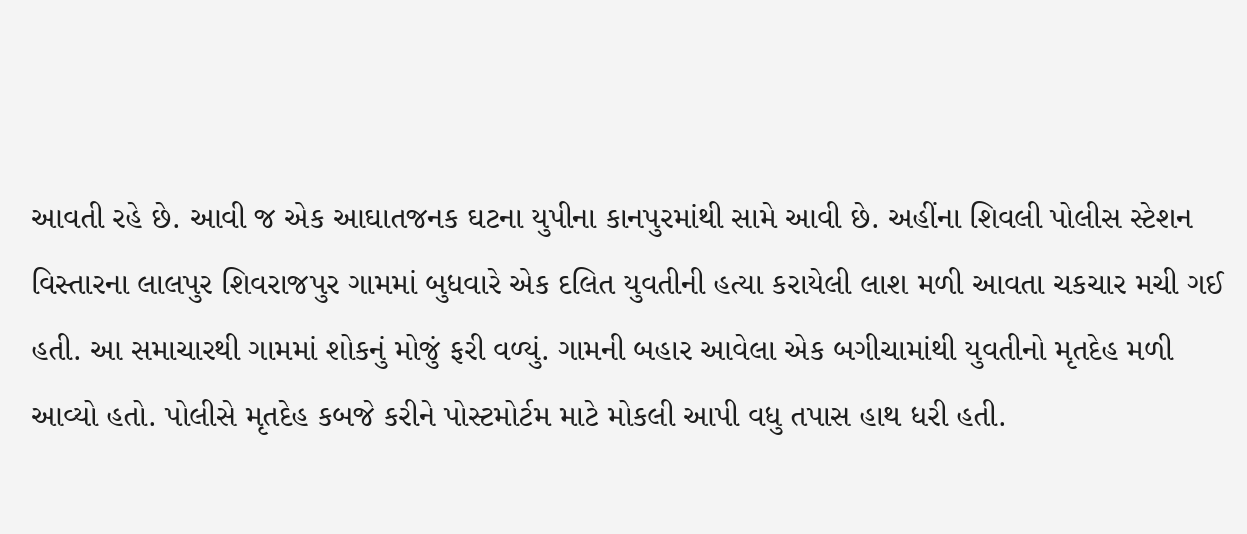આવતી રહે છે. આવી જ એક આઘાતજનક ઘટના યુપીના કાનપુરમાંથી સામે આવી છે. અહીંના શિવલી પોલીસ સ્ટેશન વિસ્તારના લાલપુર શિવરાજપુર ગામમાં બુધવારે એક દલિત યુવતીની હત્યા કરાયેલી લાશ મળી આવતા ચકચાર મચી ગઈ હતી. આ સમાચારથી ગામમાં શોકનું મોજું ફરી વળ્યું. ગામની બહાર આવેલા એક બગીચામાંથી યુવતીનો મૃતદેહ મળી આવ્યો હતો. પોલીસે મૃતદેહ કબજે કરીને પોસ્ટમોર્ટમ માટે મોકલી આપી વધુ તપાસ હાથ ધરી હતી.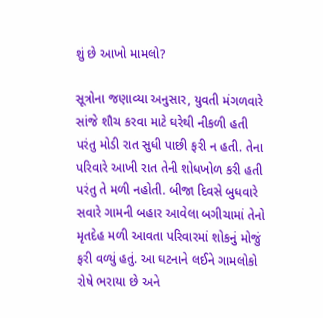શું છે આખો મામલો?

સૂત્રોના જણાવ્યા અનુસાર, યુવતી મંગળવારે સાંજે શૌચ કરવા માટે ઘરેથી નીકળી હતી પરંતુ મોડી રાત સુધી પાછી ફરી ન હતી. તેના પરિવારે આખી રાત તેની શોધખોળ કરી હતી પરંતુ તે મળી નહોતી. બીજા દિવસે બુધવારે સવારે ગામની બહાર આવેલા બગીચામાં તેનો મૃતદેહ મળી આવતા પરિવારમાં શોકનું મોજું ફરી વળ્યું હતું. આ ઘટનાને લઈને ગામલોકો રોષે ભરાયા છે અને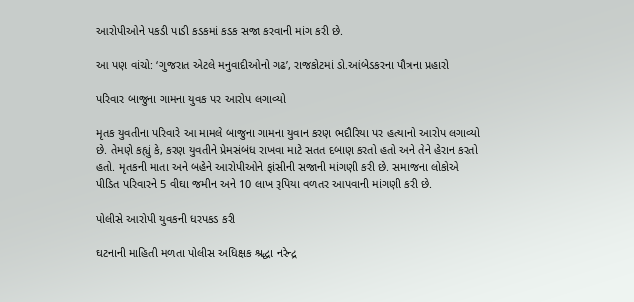આરોપીઓને પકડી પાડી કડકમાં કડક સજા કરવાની માંગ કરી છે.

આ પણ વાંચો: ‘ગુજરાત એટલે મનુવાદીઓનો ગઢ’, રાજકોટમાં ડો.આંબેડકરના પૌત્રના પ્રહારો

પરિવાર બાજુના ગામના યુવક પર આરોપ લગાવ્યો

મૃતક યુવતીના પરિવારે આ મામલે બાજુના ગામના યુવાન કરણ ભદૌરિયા પર હત્યાનો આરોપ લગાવ્યો છે. તેમણે કહ્યું કે, કરણ યુવતીને પ્રેમસંબંધ રાખવા માટે સતત દબાણ કરતો હતો અને તેને હેરાન કરતો હતો. મૃતકની માતા અને બહેને આરોપીઓને ફાંસીની સજાની માંગણી કરી છે. સમાજના લોકોએ પીડિત પરિવારને 5 વીઘા જમીન અને 10 લાખ રૂપિયા વળતર આપવાની માંગણી કરી છે.

પોલીસે આરોપી યુવકની ધરપકડ કરી

ઘટનાની માહિતી મળતા પોલીસ અધિક્ષક શ્રદ્ધા નરેન્દ્ર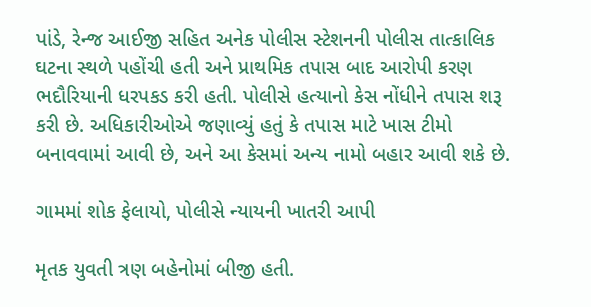પાંડે, રેન્જ આઈજી સહિત અનેક પોલીસ સ્ટેશનની પોલીસ તાત્કાલિક ઘટના સ્થળે પહોંચી હતી અને પ્રાથમિક તપાસ બાદ આરોપી કરણ ભદૌરિયાની ધરપકડ કરી હતી. પોલીસે હત્યાનો કેસ નોંધીને તપાસ શરૂ કરી છે. અધિકારીઓએ જણાવ્યું હતું કે તપાસ માટે ખાસ ટીમો બનાવવામાં આવી છે, અને આ કેસમાં અન્ય નામો બહાર આવી શકે છે.

ગામમાં શોક ફેલાયો, પોલીસે ન્યાયની ખાતરી આપી

મૃતક યુવતી ત્રણ બહેનોમાં બીજી હતી.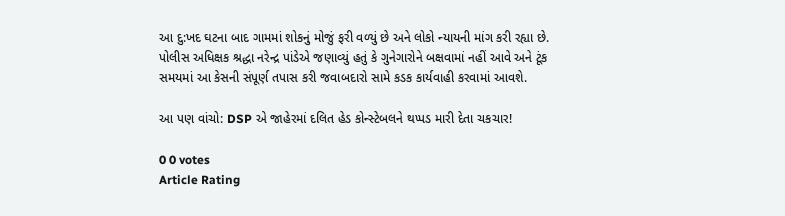આ દુ:ખદ ઘટના બાદ ગામમાં શોકનું મોજું ફરી વળ્યું છે અને લોકો ન્યાયની માંગ કરી રહ્યા છે. પોલીસ અધિક્ષક શ્રદ્ધા નરેન્દ્ર પાંડેએ જણાવ્યું હતું કે ગુનેગારોને બક્ષવામાં નહીં આવે અને ટૂંક સમયમાં આ કેસની સંપૂર્ણ તપાસ કરી જવાબદારો સામે કડક કાર્યવાહી કરવામાં આવશે.

આ પણ વાંચો: DSP એ જાહેરમાં દલિત હેડ કોન્સ્ટેબલને થપ્પડ મારી દેતા ચકચાર!

0 0 votes
Article Rating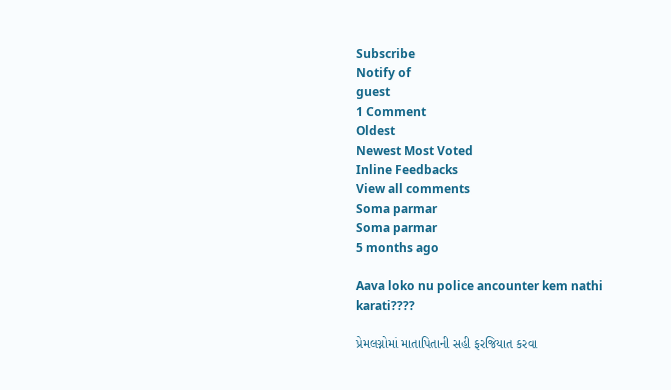Subscribe
Notify of
guest
1 Comment
Oldest
Newest Most Voted
Inline Feedbacks
View all comments
Soma parmar
Soma parmar
5 months ago

Aava loko nu police ancounter kem nathi karati????

પ્રેમલગ્નોમાં માતાપિતાની સહી ફરજિયાત કરવા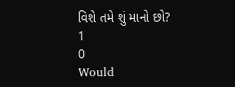વિશે તમે શું માનો છો?
1
0
Would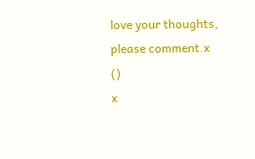love your thoughts, please comment.x
()
x